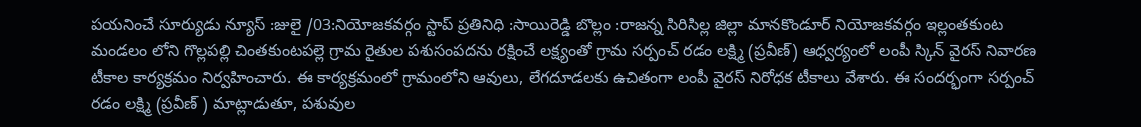పయనించే సూర్యుడు న్యూస్ :జులై /03:నియోజకవర్గం స్టాప్ ప్రతినిధి :సాయిరెడ్డి బొల్లం :రాజన్న సిరిసిల్ల జిల్లా మానకొండూర్ నియోజకవర్గం ఇల్లంతకుంట మండలం లోని గొల్లపల్లి చింతకుంటపల్లె గ్రామ రైతుల పశుసంపదను రక్షించే లక్ష్యంతో గ్రామ సర్పంచ్ రడం లక్ష్మి (ప్రవీణ్) ఆధ్వర్యంలో లంపీ స్కిన్ వైరస్ నివారణ టీకాల కార్యక్రమం నిర్వహించారు. ఈ కార్యక్రమంలో గ్రామంలోని ఆవులు, లేగదూడలకు ఉచితంగా లంపీ వైరస్ నిరోధక టీకాలు వేశారు. ఈ సందర్భంగా సర్పంచ్ రడం లక్ష్మి (ప్రవీణ్ ) మాట్లాడుతూ, పశువుల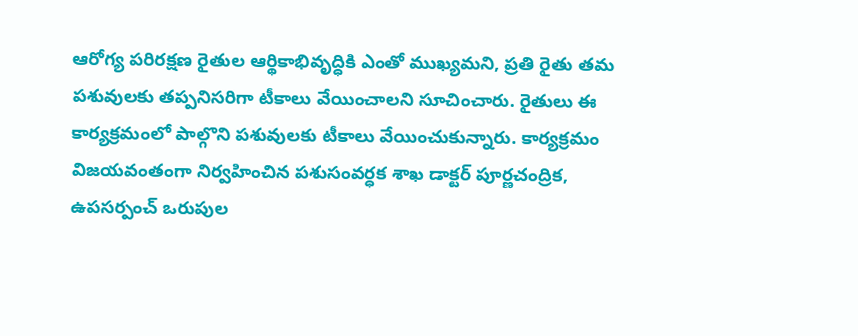ఆరోగ్య పరిరక్షణ రైతుల ఆర్థికాభివృద్ధికి ఎంతో ముఖ్యమని, ప్రతి రైతు తమ పశువులకు తప్పనిసరిగా టీకాలు వేయించాలని సూచించారు. రైతులు ఈ కార్యక్రమంలో పాల్గొని పశువులకు టీకాలు వేయించుకున్నారు. కార్యక్రమం విజయవంతంగా నిర్వహించిన పశుసంవర్ధక శాఖ డాక్టర్ పూర్ణచంద్రిక, ఉపసర్పంచ్ ఒరుపుల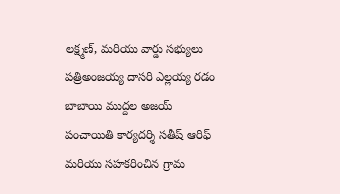లక్ష్మణ్, మరియు వార్డు సభ్యులు పత్రిఅంజయ్య దాసరి ఎల్లయ్య రడం బాబాయి ముద్దల అజయ్ పంచాయితి కార్యదర్శి సతీష్ ఆరిఫ్ మరియు సహకరించిన గ్రామ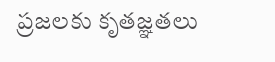ప్రజలకు కృతజ్ఞతలు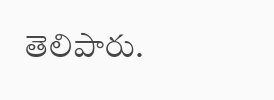తెలిపారు.